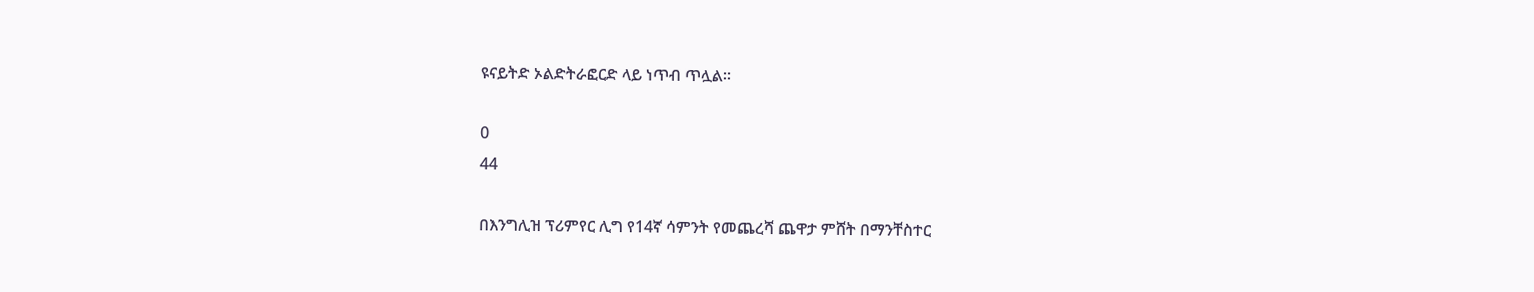ዩናይትድ ኦልድትራፎርድ ላይ ነጥብ ጥሏል።

0
44

በእንግሊዝ ፕሪምየር ሊግ የ14ኛ ሳምንት የመጨረሻ ጨዋታ ምሸት በማንቸስተር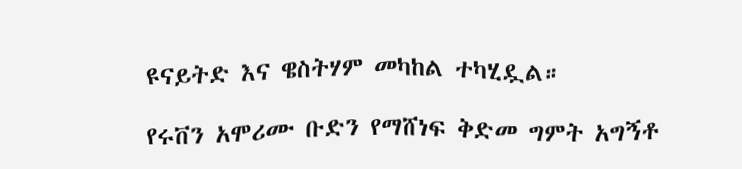ዩናይትድ እና ዌስትሃም መካከል ተካሂዷል።

የሩቨን አሞሪሙ ቡድን የማሸነፍ ቅድመ ግምት አግኝቶ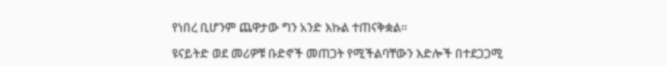የነበረ ቢሆንም ጨዋታው ግን አንድ እኩል ተጠናቅቋል።

ዩናይትድ ወደ መሪዎቹ ቡድኖች መጠጋት የሚችልባቸውን እድሎች በተደጋጋሚ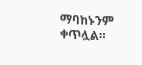ማባከኑንም ቀጥሏል።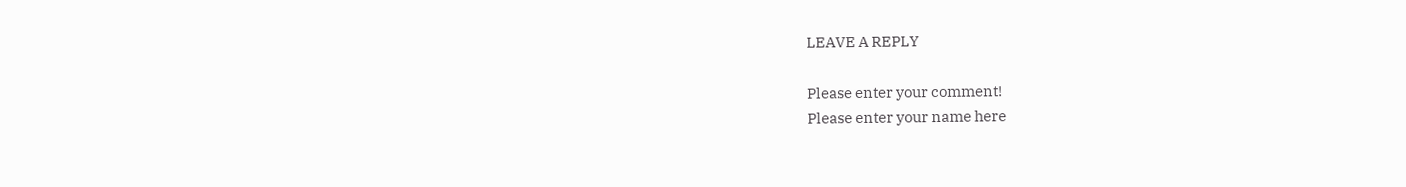LEAVE A REPLY

Please enter your comment!
Please enter your name here